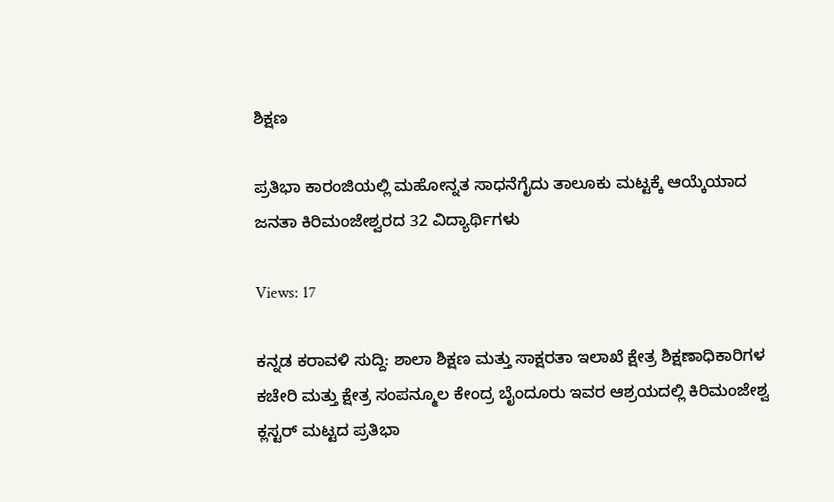ಶಿಕ್ಷಣ

ಪ್ರತಿಭಾ ಕಾರಂಜಿಯಲ್ಲಿ ಮಹೋನ್ನತ ಸಾಧನೆಗೈದು ತಾಲೂಕು ಮಟ್ಟಕ್ಕೆ ಆಯ್ಕೆಯಾದ ಜನತಾ ಕಿರಿಮಂಜೇಶ್ವರದ 32 ವಿದ್ಯಾರ್ಥಿಗಳು

Views: 17

ಕನ್ನಡ ಕರಾವಳಿ ಸುದ್ದಿ: ಶಾಲಾ ಶಿಕ್ಷಣ ಮತ್ತು ಸಾಕ್ಷರತಾ ಇಲಾಖೆ ಕ್ಷೇತ್ರ ಶಿಕ್ಷಣಾಧಿಕಾರಿಗಳ ಕಚೇರಿ ಮತ್ತು ಕ್ಷೇತ್ರ ಸಂಪನ್ಮೂಲ ಕೇಂದ್ರ ಬೈಂದೂರು ಇವರ ಆಶ್ರಯದಲ್ಲಿ ಕಿರಿಮಂಜೇಶ್ವ ಕ್ಲಸ್ಟರ್ ಮಟ್ಟದ ಪ್ರತಿಭಾ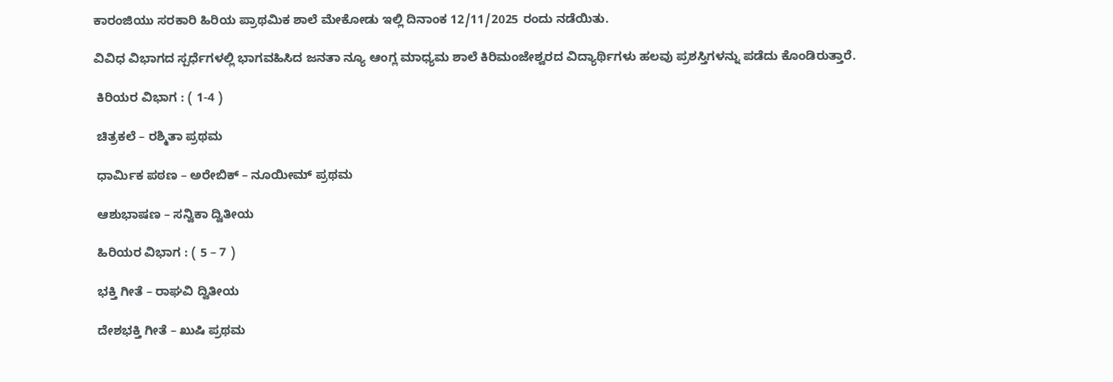ಕಾರಂಜಿಯು ಸರಕಾರಿ ಹಿರಿಯ ಪ್ರಾಥಮಿಕ ಶಾಲೆ ಮೇಕೋಡು ಇಲ್ಲಿ ದಿನಾಂಕ 12/11/2025 ರಂದು ನಡೆಯಿತು.

ವಿವಿಧ ವಿಭಾಗದ ಸ್ಪರ್ಧೆಗಳಲ್ಲಿ ಭಾಗವಹಿಸಿದ ಜನತಾ ನ್ಯೂ ಆಂಗ್ಲ ಮಾಧ್ಯಮ ಶಾಲೆ ಕಿರಿಮಂಜೇಶ್ವರದ ವಿದ್ಯಾರ್ಥಿಗಳು ಹಲವು ಪ್ರಶಸ್ತಿಗಳನ್ನು ಪಡೆದು ಕೊಂಡಿರುತ್ತಾರೆ.

 ಕಿರಿಯರ ವಿಭಾಗ : ( 1-4 )

 ಚಿತ್ರಕಲೆ – ರಶ್ಮಿತಾ ಪ್ರಥಮ

 ಧಾರ್ಮಿಕ ಪಠಣ – ಅರೇಬಿಕ್ – ನೂಯೀಮ್ ಪ್ರಥಮ

 ಆಶುಭಾಷಣ – ಸನ್ವಿಕಾ ದ್ವಿತೀಯ

 ಹಿರಿಯರ ವಿಭಾಗ : ( 5 – 7 )

 ಭಕ್ತಿ ಗೀತೆ – ರಾಘವಿ ದ್ವಿತೀಯ

 ದೇಶಭಕ್ತಿ ಗೀತೆ – ಖುಷಿ ಪ್ರಥಮ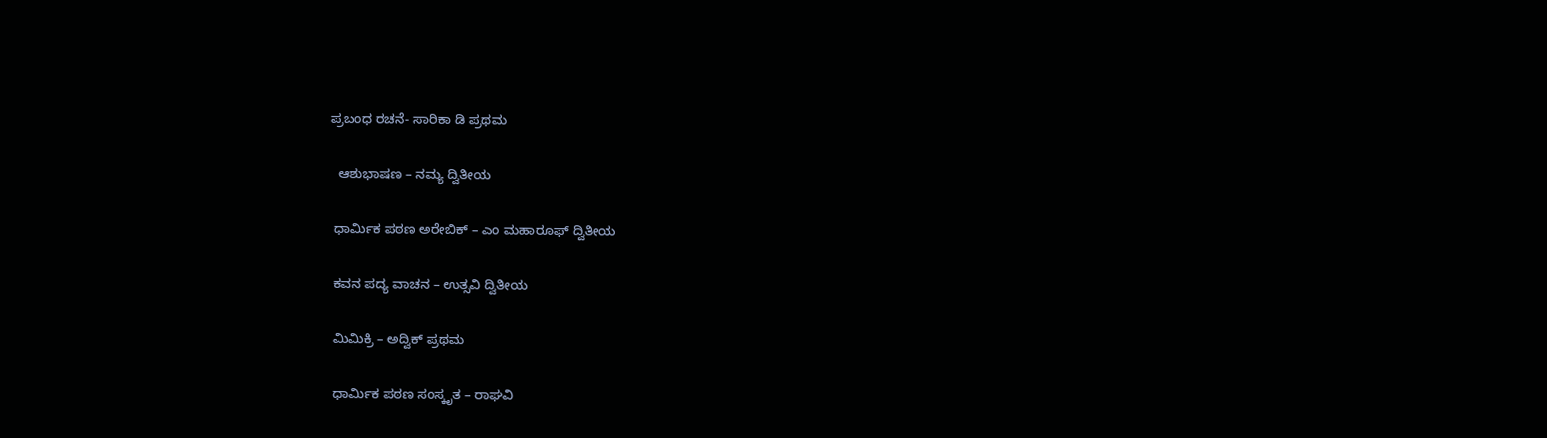ಪ್ರಬಂಧ ರಚನೆ- ಸಾರಿಕಾ ಡಿ ಪ್ರಥಮ

  ಆಶುಭಾಷಣ – ನಮ್ಯ ದ್ವಿತೀಯ

 ಧಾರ್ಮಿಕ ಪಠಣ ಅರೇಬಿಕ್ – ಎಂ ಮಹಾರೂಫ್ ದ್ವಿತೀಯ

 ಕವನ ಪದ್ಯ ವಾಚನ – ಉತ್ಸವಿ ದ್ವಿತೀಯ

 ಮಿಮಿಕ್ರಿ – ಅದ್ವಿಕ್ ಪ್ರಥಮ

 ಧಾರ್ಮಿಕ ಪಠಣ ಸಂಸ್ಕೃತ – ರಾಘವಿ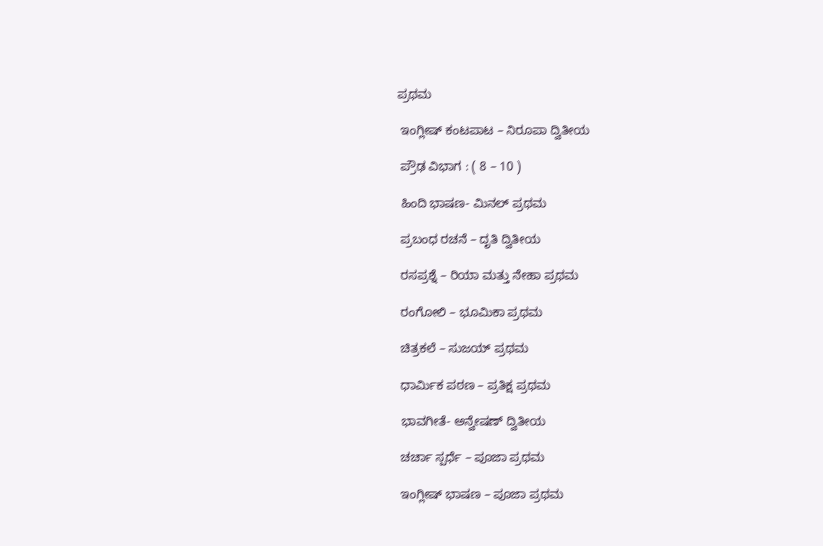ಪ್ರಥಮ

 ಇಂಗ್ಲೀಷ್ ಕಂಟಪಾಟ – ನಿರೂಪಾ ದ್ವಿತೀಯ

 ಪ್ರೌಢ ವಿಭಾಗ : ( 8 – 10 )

 ಹಿಂದಿ ಭಾಷಣ- ಮಿನಲ್ ಪ್ರಥಮ

 ಪ್ರಬಂಧ ರಚನೆ – ದೃತಿ ದ್ವಿತೀಯ

 ರಸಪ್ರಶ್ನೆ – ರಿಯಾ ಮತ್ತು ನೇಹಾ ಪ್ರಥಮ

 ರಂಗೋಲಿ – ಭೂಮಿಕಾ ಪ್ರಥಮ

 ಚಿತ್ರಕಲೆ – ಸುಜಯ್ ಪ್ರಥಮ

 ಧಾರ್ಮಿಕ ಪಠಣ – ಪ್ರತಿಕ್ಷ ಪ್ರಥಮ

 ಭಾವಗೀತೆ- ಅನ್ವೇಷಣ್ ದ್ವಿತೀಯ

 ಚರ್ಚಾ ಸ್ಪರ್ಧೆ – ಪೂಜಾ ಪ್ರಥಮ

 ಇಂಗ್ಲೀಷ್ ಭಾಷಣ – ಪೂಜಾ ಪ್ರಥಮ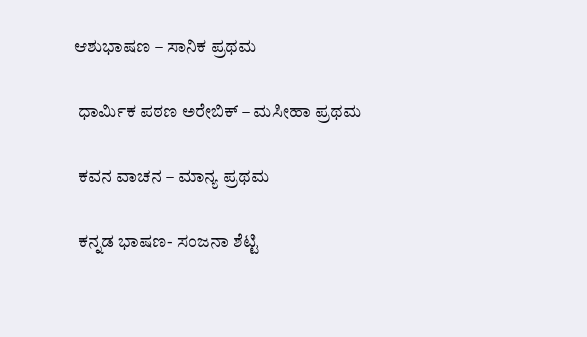ಆಶುಭಾಷಣ – ಸಾನಿಕ ಪ್ರಥಮ

 ಧಾರ್ಮಿಕ ಪಠಣ ಅರೇಬಿಕ್ – ಮಸೀಹಾ ಪ್ರಥಮ

 ಕವನ ವಾಚನ – ಮಾನ್ಯ ಪ್ರಥಮ

 ಕನ್ನಡ ಭಾಷಣ- ಸಂಜನಾ ಶೆಟ್ಟಿ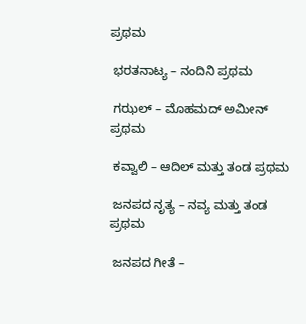ಪ್ರಥಮ

 ಭರತನಾಟ್ಯ – ನಂದಿನಿ ಪ್ರಥಮ

 ಗಝಲ್ – ಮೊಹಮದ್ ಅಮೀನ್ ಪ್ರಥಮ

 ಕವ್ವಾಲಿ – ಆದಿಲ್ ಮತ್ತು ತಂಡ ಪ್ರಥಮ

 ಜನಪದ ನೃತ್ಯ – ನವ್ಯ ಮತ್ತು ತಂಡ ಪ್ರಥಮ

 ಜನಪದ ಗೀತೆ –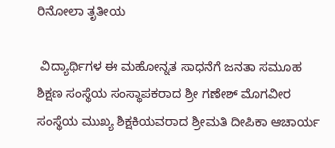ರಿನೋಲಾ ತೃತೀಯ

 ವಿದ್ಯಾರ್ಥಿಗಳ ಈ ಮಹೋನ್ನತ ಸಾಧನೆಗೆ ಜನತಾ ಸಮೂಹ ಶಿಕ್ಷಣ ಸಂಸ್ಥೆಯ ಸಂಸ್ಥಾಪಕರಾದ ಶ್ರೀ ಗಣೇಶ್ ಮೊಗವೀರ ಸಂಸ್ಥೆಯ ಮುಖ್ಯ ಶಿಕ್ಷಕಿಯವರಾದ ಶ್ರೀಮತಿ ದೀಪಿಕಾ ಆಚಾರ್ಯ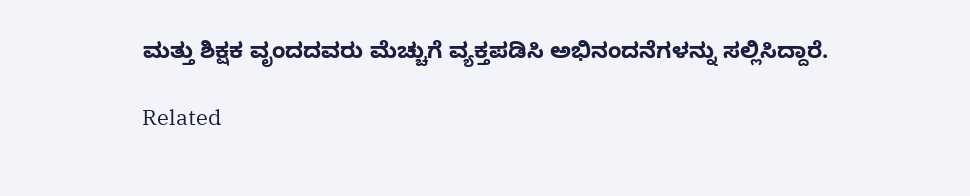ಮತ್ತು ಶಿಕ್ಷಕ ವೃಂದದವರು ಮೆಚ್ಚುಗೆ ವ್ಯಕ್ತಪಡಿಸಿ ಅಭಿನಂದನೆಗಳನ್ನು ಸಲ್ಲಿಸಿದ್ದಾರೆ.

Related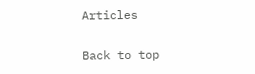Articles

Back to top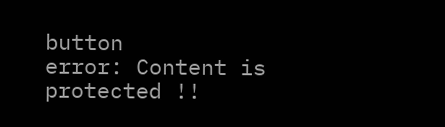button
error: Content is protected !!